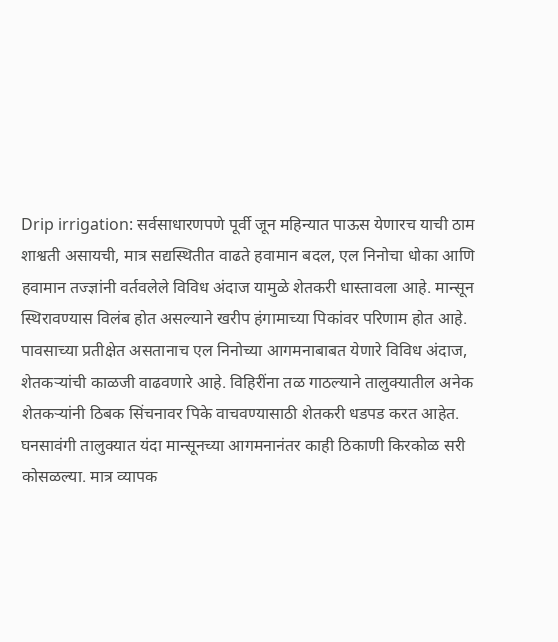Drip irrigation: सर्वसाधारणपणे पूर्वी जून महिन्यात पाऊस येणारच याची ठाम शाश्वती असायची, मात्र सद्यस्थितीत वाढते हवामान बदल, एल निनोचा धोका आणि हवामान तज्ज्ञांनी वर्तवलेले विविध अंदाज यामुळे शेतकरी धास्तावला आहे. मान्सून स्थिरावण्यास विलंब होत असल्याने खरीप हंगामाच्या पिकांवर परिणाम होत आहे. पावसाच्या प्रतीक्षेत असतानाच एल निनोच्या आगमनाबाबत येणारे विविध अंदाज, शेतकऱ्यांची काळजी वाढवणारे आहे. विहिरींना तळ गाठल्याने तालुक्यातील अनेक शेतकऱ्यांनी ठिबक सिंचनावर पिके वाचवण्यासाठी शेतकरी धडपड करत आहेत.
घनसावंगी तालुक्यात यंदा मान्सूनच्या आगमनानंतर काही ठिकाणी किरकोळ सरी कोसळल्या. मात्र व्यापक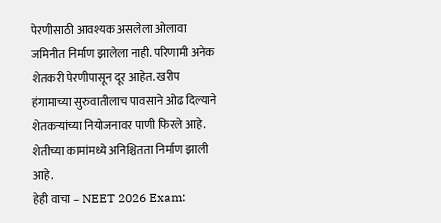पेरणीसाठी आवश्यक असलेला ओलावा जमिनीत निर्माण झालेला नाही. परिणामी अनेक शेतकरी पेरणीपासून दूर आहेत. खरीप हंगामाच्या सुरुवातीलाच पावसाने ओढ दिल्याने शेतकऱ्यांच्या नियोजनावर पाणी फिरले आहे. शेतीच्या कामांमध्ये अनिश्चितता निर्माण झाली आहे.
हेही वाचा – NEET 2026 Exam: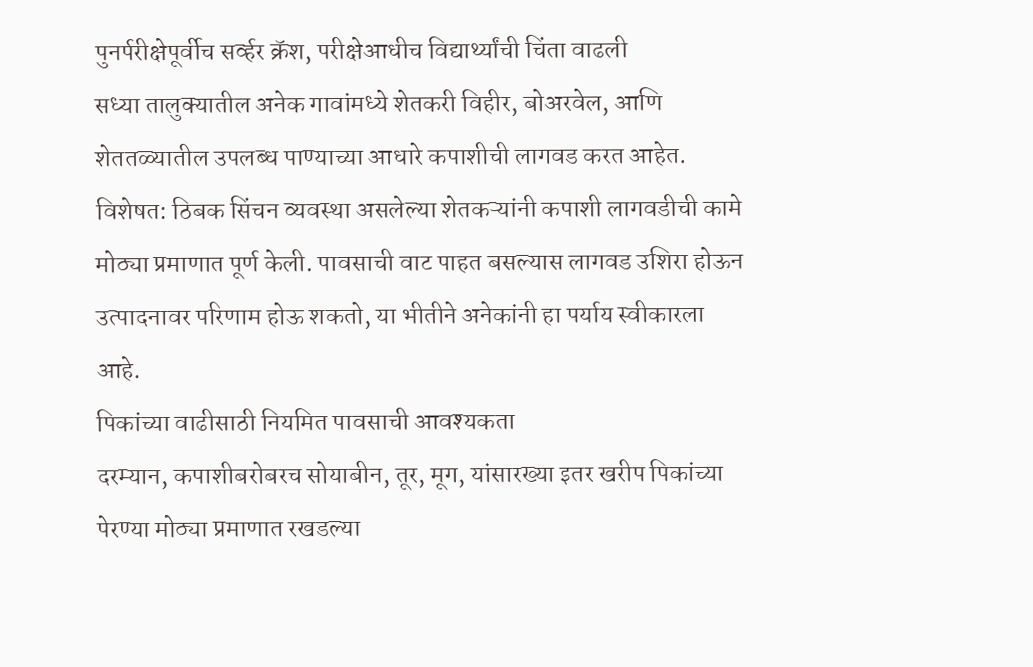पुनर्परीक्षेपूर्वीच सर्व्हर क्रॅश, परीक्षेआधीच विद्यार्थ्यांची चिंता वाढली
सध्या तालुक्यातील अनेक गावांमध्ये शेतकरी विहीर, बोअरवेल, आणि शेततळ्यातील उपलब्ध पाण्याच्या आधारे कपाशीची लागवड करत आहेत. विशेषत: ठिबक सिंचन व्यवस्था असलेल्या शेतकऱ्यांनी कपाशी लागवडीची कामे मोठ्या प्रमाणात पूर्ण केली. पावसाची वाट पाहत बसल्यास लागवड उशिरा होऊन उत्पादनावर परिणाम होऊ शकतो, या भीतीने अनेकांनी हा पर्याय स्वीकारला आहे.
पिकांच्या वाढीसाठी नियमित पावसाची आवश्यकता
दरम्यान, कपाशीबरोबरच सोयाबीन, तूर, मूग, यांसारख्या इतर खरीप पिकांच्या पेरण्या मोठ्या प्रमाणात रखडल्या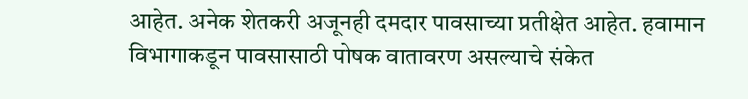आहेत. अनेक शेतकरी अजूनही दमदार पावसाच्या प्रतीक्षेत आहेत. हवामान विभागाकडून पावसासाठी पोषक वातावरण असल्याचे संकेत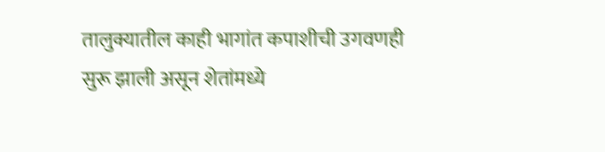तालुक्यातील काही भागांत कपाशीची उगवणही सुरू झाली असून शेतांमध्ये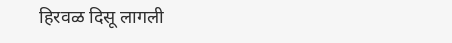हिरवळ दिसू लागली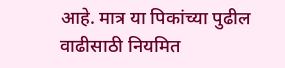आहे. मात्र या पिकांच्या पुढील वाढीसाठी नियमित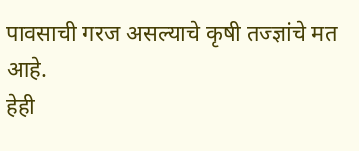पावसाची गरज असल्याचे कृषी तज्ज्ञांचे मत आहे.
हेही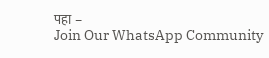पहा –
Join Our WhatsApp Community